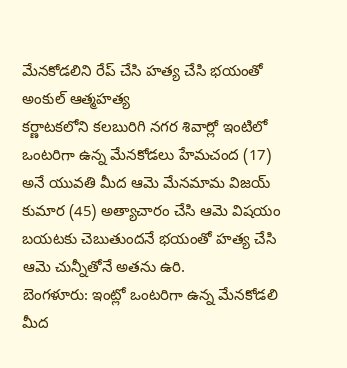మేనకోడలిని రేప్ చేసి హత్య చేసి భయంతో అంకుల్ ఆత్మహత్య
కర్ణాటకలోని కలబురిగి నగర శివార్లో ఇంటిలో ఒంటరిగా ఉన్న మేనకోడలు హేమచంద (17) అనే యువతి మీద ఆమె మేనమామ విజయ్ కుమార (45) అత్యాచారం చేసి ఆమె విషయం బయటకు చెబుతుందనే భయంతో హత్య చేసి ఆమె చున్నీతోనే అతను ఉరి.
బెంగళూరు: ఇంట్లో ఒంటరిగా ఉన్న మేనకోడలి మీద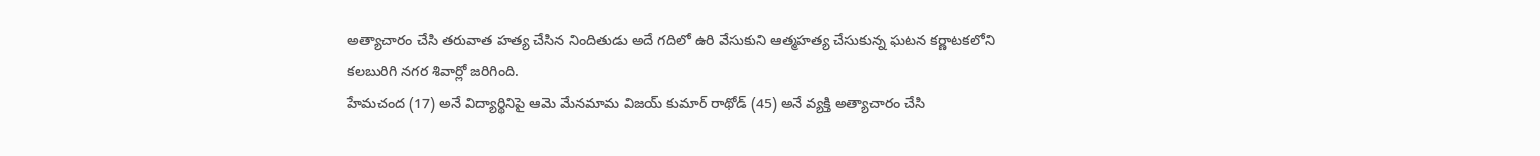అత్యాచారం చేసి తరువాత హత్య చేసిన నిందితుడు అదే గదిలో ఉరి వేసుకుని ఆత్మహత్య చేసుకున్న ఘటన కర్ణాటకలోని కలబురిగి నగర శివార్లో జరిగింది.
హేమచంద (17) అనే విద్యార్థినిపై ఆమె మేనమామ విజయ్ కుమార్ రాథోడ్ (45) అనే వ్యక్తి అత్యాచారం చేసి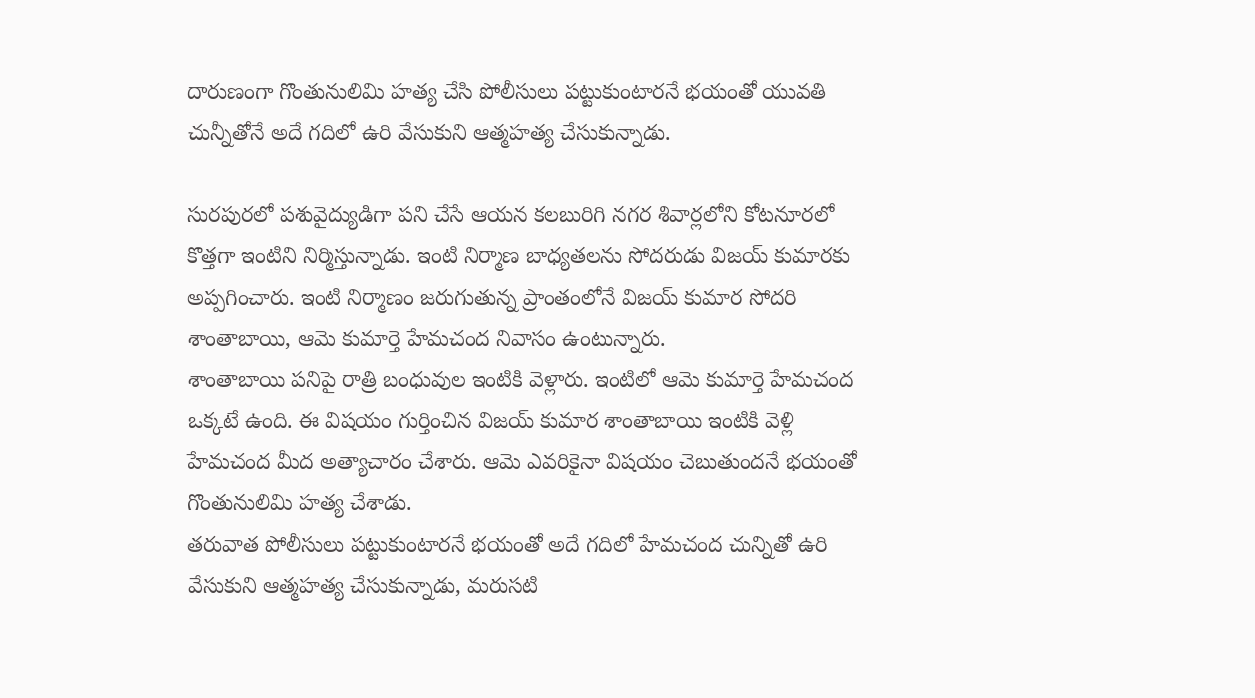దారుణంగా గొంతునులిమి హత్య చేసి పోలీసులు పట్టుకుంటారనే భయంతో యువతి చున్నీతోనే అదే గదిలో ఉరి వేసుకుని ఆత్మహత్య చేసుకున్నాడు.

సురపురలో పశువైద్యుడిగా పని చేసే ఆయన కలబురిగి నగర శివార్లలోని కోటనూరలో కొత్తగా ఇంటిని నిర్మిస్తున్నాడు. ఇంటి నిర్మాణ బాధ్యతలను సోదరుడు విజయ్ కుమారకు అప్పగించారు. ఇంటి నిర్మాణం జరుగుతున్న ప్రాంతంలోనే విజయ్ కుమార సోదరి శాంతాబాయి, ఆమె కుమార్తె హేమచంద నివాసం ఉంటున్నారు.
శాంతాబాయి పనిపై రాత్రి బంధువుల ఇంటికి వెళ్లారు. ఇంటిలో ఆమె కుమార్తె హేమచంద ఒక్కటే ఉంది. ఈ విషయం గుర్తించిన విజయ్ కుమార శాంతాబాయి ఇంటికి వెళ్లి హేమచంద మీద అత్యాచారం చేశారు. ఆమె ఎవరికైనా విషయం చెబుతుందనే భయంతో గొంతునులిమి హత్య చేశాడు.
తరువాత పోలీసులు పట్టుకుంటారనే భయంతో అదే గదిలో హేమచంద చున్నితో ఉరి వేసుకుని ఆత్మహత్య చేసుకున్నాడు, మరుసటి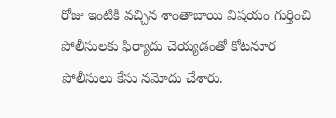రోజు ఇంటికి వచ్చిన శాంతాబాయి విషయం గుర్తించి పోలీసులకు ఫిర్యాదు చెయ్యడంతో కోటనూర పోలీసులు కేసు నమోదు చేశారు.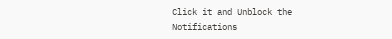Click it and Unblock the Notifications